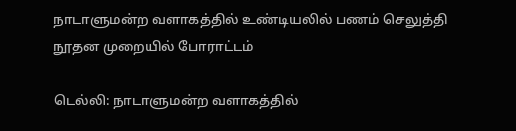நாடாளுமன்ற வளாகத்தில் உண்டியலில் பணம் செலுத்தி நூதன முறையில் போராட்டம்

டெல்லி: நாடாளுமன்ற வளாகத்தில்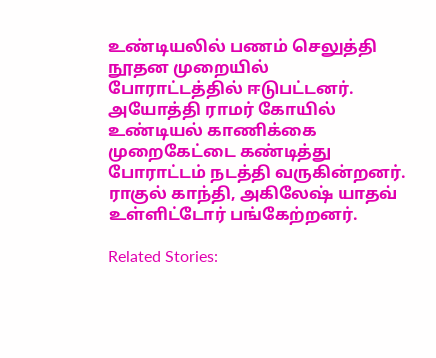உண்டியலில் பணம் செலுத்தி நூதன முறையில் போராட்டத்தில் ஈடுபட்டனர். அயோத்தி ராமர் கோயில் உண்டியல் காணிக்கை முறைகேட்டை கண்டித்து போராட்டம் நடத்தி வருகின்றனர். ராகுல் காந்தி, அகிலேஷ் யாதவ் உள்ளிட்டோர் பங்கேற்றனர்.

Related Stories: